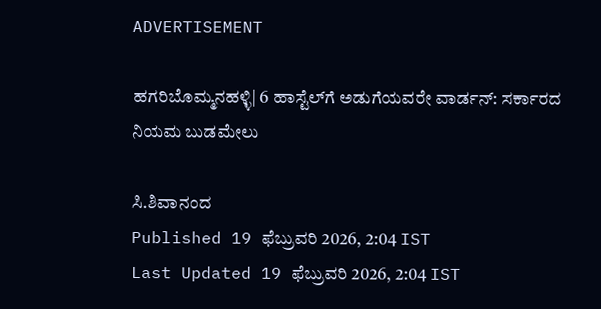ADVERTISEMENT

ಹಗರಿಬೊಮ್ಮನಹಳ್ಳಿ| 6 ಹಾಸ್ಟೆಲ್‌ಗೆ ಅಡುಗೆಯವರೇ ವಾರ್ಡನ್: ಸರ್ಕಾರದ ನಿಯಮ ಬುಡಮೇಲು

ಸಿ.ಶಿವಾನಂದ
Published 19 ಫೆಬ್ರುವರಿ 2026, 2:04 IST
Last Updated 19 ಫೆಬ್ರುವರಿ 2026, 2:04 IST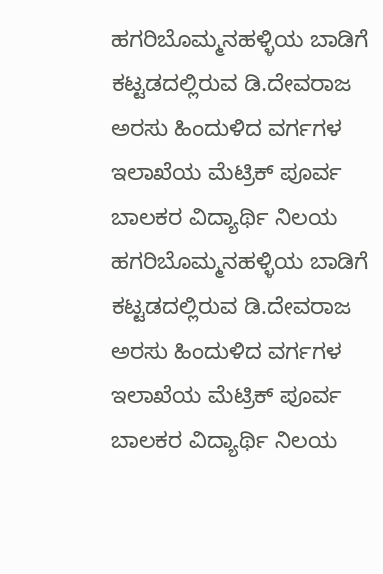ಹಗರಿಬೊಮ್ಮನಹಳ್ಳಿಯ ಬಾಡಿಗೆ ಕಟ್ಟಡದಲ್ಲಿರುವ ಡಿ.ದೇವರಾಜ ಅರಸು ಹಿಂದುಳಿದ ವರ್ಗಗಳ ಇಲಾಖೆಯ ಮೆಟ್ರಿಕ್ ಪೂರ್ವ ಬಾಲಕರ ವಿದ್ಯಾರ್ಥಿ ನಿಲಯ
ಹಗರಿಬೊಮ್ಮನಹಳ್ಳಿಯ ಬಾಡಿಗೆ ಕಟ್ಟಡದಲ್ಲಿರುವ ಡಿ.ದೇವರಾಜ ಅರಸು ಹಿಂದುಳಿದ ವರ್ಗಗಳ ಇಲಾಖೆಯ ಮೆಟ್ರಿಕ್ ಪೂರ್ವ ಬಾಲಕರ ವಿದ್ಯಾರ್ಥಿ ನಿಲಯ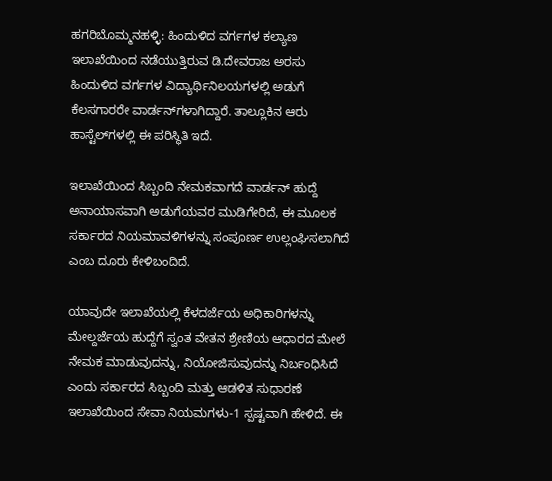ಹಗರಿಬೊಮ್ಮನಹಳ್ಳಿ: ಹಿಂದುಳಿದ ವರ್ಗಗಳ ಕಲ್ಯಾಣ ಇಲಾಖೆಯಿಂದ ನಡೆಯುತ್ತಿರುವ ಡಿ.ದೇವರಾಜ ಅರಸು ಹಿಂದುಳಿದ ವರ್ಗಗಳ ವಿದ್ಯಾರ್ಥಿನಿಲಯಗಳಲ್ಲಿ ಅಡುಗೆ ಕೆಲಸಗಾರರೇ ವಾರ್ಡನ್‍ಗಳಾಗಿದ್ದಾರೆ. ತಾಲ್ಲೂಕಿನ ಆರು ಹಾಸ್ಟೆಲ್‌ಗಳಲ್ಲಿ ಈ ಪರಿಸ್ಥಿತಿ ಇದೆ.

ಇಲಾಖೆಯಿಂದ ಸಿಬ್ಬಂದಿ ನೇಮಕವಾಗದೆ ವಾರ್ಡನ್ ಹುದ್ದೆ ಅನಾಯಾಸವಾಗಿ ಅಡುಗೆಯವರ ಮುಡಿಗೇರಿದೆ, ಈ ಮೂಲಕ ಸರ್ಕಾರದ ನಿಯಮಾವಳಿಗಳನ್ನು ಸಂಪೂರ್ಣ ಉಲ್ಲಂಘಿಸಲಾಗಿದೆ ಎಂಬ ದೂರು ಕೇಳಿಬಂದಿದೆ.

ಯಾವುದೇ ಇಲಾಖೆಯಲ್ಲಿ ಕೆಳದರ್ಜೆಯ ಅಧಿಕಾರಿಗಳನ್ನು ಮೇಲ್ದರ್ಜೆಯ ಹುದ್ದೆಗೆ ಸ್ವಂತ ವೇತನ ಶ್ರೇಣಿಯ ಆಧಾರದ ಮೇಲೆ ನೇಮಕ ಮಾಡುವುದನ್ನು, ನಿಯೋಜಿಸುವುದನ್ನು ನಿರ್ಬಂಧಿಸಿದೆ ಎಂದು ಸರ್ಕಾರದ ಸಿಬ್ಬಂದಿ ಮತ್ತು ಆಡಳಿತ ಸುಧಾರಣೆ ಇಲಾಖೆಯಿಂದ ಸೇವಾ ನಿಯಮಗಳು-1 ಸ್ಪಷ್ಟವಾಗಿ ಹೇಳಿದೆ. ಈ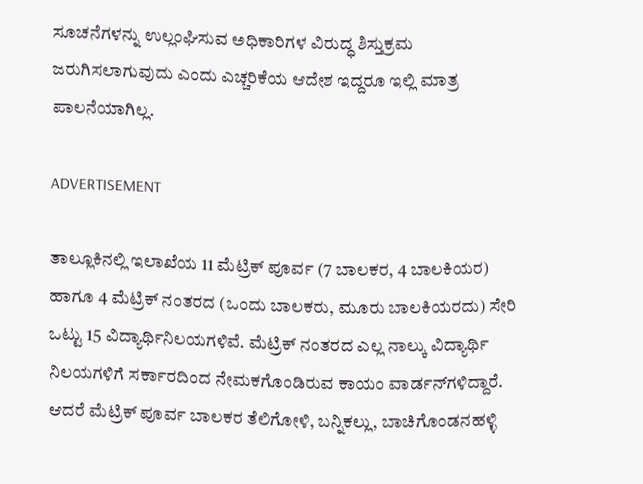ಸೂಚನೆಗಳನ್ನು ಉಲ್ಲಂಘಿಸುವ ಅಧಿಕಾರಿಗಳ ವಿರುದ್ಧ ಶಿಸ್ತುಕ್ರಮ ಜರುಗಿಸಲಾಗುವುದು ಎಂದು ಎಚ್ಚರಿಕೆಯ ಆದೇಶ ಇದ್ದರೂ ಇಲ್ಲಿ ಮಾತ್ರ ಪಾಲನೆಯಾಗಿಲ್ಲ.

ADVERTISEMENT

ತಾಲ್ಲೂಕಿನಲ್ಲಿ ಇಲಾಖೆಯ 11 ಮೆಟ್ರಿಕ್ ಪೂರ್ವ (7 ಬಾಲಕರ, 4 ಬಾಲಕಿಯರ) ಹಾಗೂ 4 ಮೆಟ್ರಿಕ್ ನಂತರದ (ಒಂದು ಬಾಲಕರು, ಮೂರು ಬಾಲಕಿಯರದು) ಸೇರಿ ಒಟ್ಟು 15 ವಿದ್ಯಾರ್ಥಿನಿಲಯಗಳಿವೆ. ಮೆಟ್ರಿಕ್ ನಂತರದ ಎಲ್ಲ ನಾಲ್ಕು ವಿದ್ಯಾರ್ಥಿ ನಿಲಯಗಳಿಗೆ ಸರ್ಕಾರದಿಂದ ನೇಮಕಗೊಂಡಿರುವ ಕಾಯಂ ವಾರ್ಡನ್‍ಗಳಿದ್ದಾರೆ. ಆದರೆ ಮೆಟ್ರಿಕ್ ಪೂರ್ವ ಬಾಲಕರ ತೆಲಿಗೋಳಿ, ಬನ್ನಿಕಲ್ಲು, ಬಾಚಿಗೊಂಡನಹಳ್ಳಿ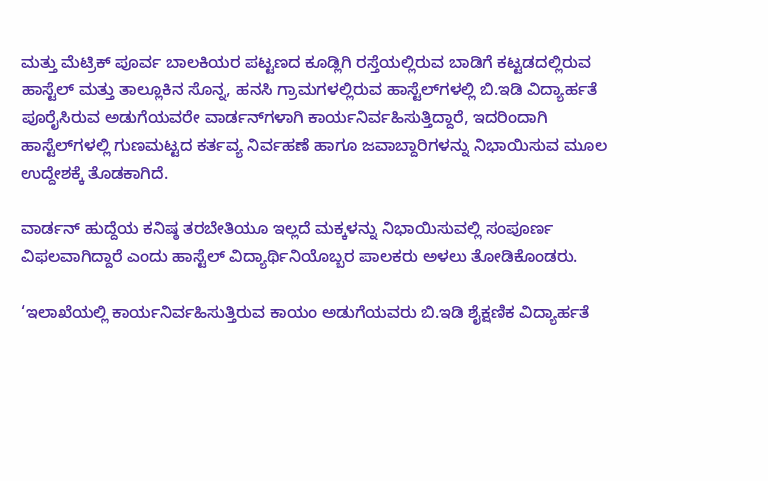ಮತ್ತು ಮೆಟ್ರಿಕ್ ಪೂರ್ವ ಬಾಲಕಿಯರ ಪಟ್ಟಣದ ಕೂಡ್ಲಿಗಿ ರಸ್ತೆಯಲ್ಲಿರುವ ಬಾಡಿಗೆ ಕಟ್ಟಡದಲ್ಲಿರುವ ಹಾಸ್ಟೆಲ್ ಮತ್ತು ತಾಲ್ಲೂಕಿನ ಸೊನ್ನ, ಹನಸಿ ಗ್ರಾಮಗಳಲ್ಲಿರುವ ಹಾಸ್ಟೆಲ್‍ಗಳಲ್ಲಿ ಬಿ.ಇಡಿ ವಿದ್ಯಾರ್ಹತೆ ಪೂರೈಸಿರುವ ಅಡುಗೆಯವರೇ ವಾರ್ಡನ್‍ಗಳಾಗಿ ಕಾರ್ಯನಿರ್ವಹಿಸುತ್ತಿದ್ದಾರೆ, ಇದರಿಂದಾಗಿ ಹಾಸ್ಟೆಲ್‍ಗಳಲ್ಲಿ ಗುಣಮಟ್ಟದ ಕರ್ತವ್ಯ ನಿರ್ವಹಣೆ ಹಾಗೂ ಜವಾಬ್ದಾರಿಗಳನ್ನು ನಿಭಾಯಿಸುವ ಮೂಲ ಉದ್ದೇಶಕ್ಕೆ ತೊಡಕಾಗಿದೆ.

ವಾರ್ಡನ್ ಹುದ್ದೆಯ ಕನಿಷ್ಠ ತರಬೇತಿಯೂ ಇಲ್ಲದೆ ಮಕ್ಕಳನ್ನು ನಿಭಾಯಿಸುವಲ್ಲಿ ಸಂಪೂರ್ಣ ವಿಫಲವಾಗಿದ್ದಾರೆ ಎಂದು ಹಾಸ್ಟೆಲ್ ವಿದ್ಯಾರ್ಥಿನಿಯೊಬ್ಬರ ಪಾಲಕರು ಅಳಲು ತೋಡಿಕೊಂಡರು.

‘ಇಲಾಖೆಯಲ್ಲಿ ಕಾರ್ಯನಿರ್ವಹಿಸುತ್ತಿರುವ ಕಾಯಂ ಅಡುಗೆಯವರು ಬಿ.ಇಡಿ ಶೈಕ್ಷಣಿಕ ವಿದ್ಯಾರ್ಹತೆ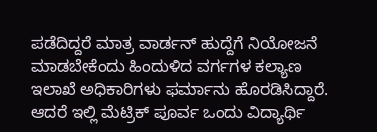ಪಡೆದಿದ್ದರೆ ಮಾತ್ರ ವಾರ್ಡನ್ ಹುದ್ದೆಗೆ ನಿಯೋಜನೆ ಮಾಡಬೇಕೆಂದು ಹಿಂದುಳಿದ ವರ್ಗಗಳ ಕಲ್ಯಾಣ ಇಲಾಖೆ ಅಧಿಕಾರಿಗಳು ಫರ್ಮಾನು ಹೊರಡಿಸಿದ್ದಾರೆ. ಆದರೆ ಇಲ್ಲಿ ಮೆಟ್ರಿಕ್ ಪೂರ್ವ ಒಂದು ವಿದ್ಯಾರ್ಥಿ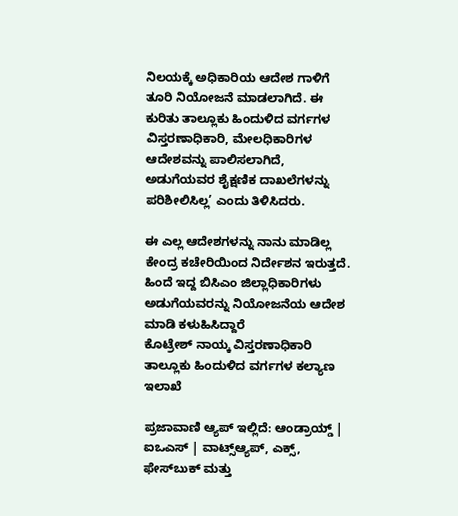ನಿಲಯಕ್ಕೆ ಅಧಿಕಾರಿಯ ಆದೇಶ ಗಾಳಿಗೆ ತೂರಿ ನಿಯೋಜನೆ ಮಾಡಲಾಗಿದೆ. ಈ ಕುರಿತು ತಾಲ್ಲೂಕು ಹಿಂದುಳಿದ ವರ್ಗಗಳ ವಿಸ್ತರಣಾಧಿಕಾರಿ, ಮೇಲಧಿಕಾರಿಗಳ ಆದೇಶವನ್ನು ಪಾಲಿಸಲಾಗಿದೆ, ಅಡುಗೆಯವರ ಶೈಕ್ಷಣಿಕ ದಾಖಲೆಗಳನ್ನು ಪರಿಶೀಲಿಸಿಲ್ಲ’ ಎಂದು ತಿಳಿಸಿದರು.

ಈ ಎಲ್ಲ ಆದೇಶಗಳನ್ನು ನಾನು ಮಾಡಿಲ್ಲ ಕೇಂದ್ರ ಕಚೇರಿಯಿಂದ ನಿರ್ದೇಶನ ಇರುತ್ತದೆ. ಹಿಂದೆ ಇದ್ದ ಬಿಸಿಎಂ ಜಿಲ್ಲಾಧಿಕಾರಿಗಳು ಅಡುಗೆಯವರನ್ನು ನಿಯೋಜನೆಯ ಆದೇಶ ಮಾಡಿ ಕಳುಹಿಸಿದ್ದಾರೆ
ಕೊಟ್ರೇಶ್‍ ನಾಯ್ಕ ವಿಸ್ತರಣಾಧಿಕಾರಿ ತಾಲ್ಲೂಕು ಹಿಂದುಳಿದ ವರ್ಗಗಳ ಕಲ್ಯಾಣ ಇಲಾಖೆ

ಪ್ರಜಾವಾಣಿ ಆ್ಯಪ್ ಇಲ್ಲಿದೆ: ಆಂಡ್ರಾಯ್ಡ್ | ಐಒಎಸ್ | ವಾಟ್ಸ್ಆ್ಯಪ್, ಎಕ್ಸ್, ಫೇಸ್‌ಬುಕ್ ಮತ್ತು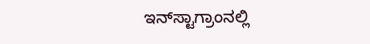ಇನ್‌ಸ್ಟಾಗ್ರಾಂನಲ್ಲಿ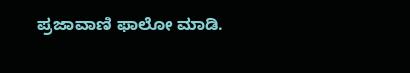ಪ್ರಜಾವಾಣಿ ಫಾಲೋ ಮಾಡಿ.